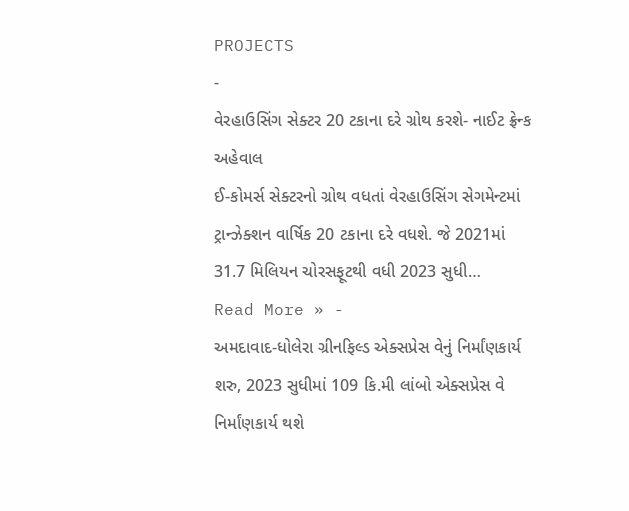PROJECTS
-
વેરહાઉસિંગ સેક્ટર 20 ટકાના દરે ગ્રોથ કરશે- નાઈટ ફ્રેન્ક અહેવાલ
ઈ-કોમર્સ સેક્ટરનો ગ્રોથ વધતાં વેરહાઉસિંગ સેગમેન્ટમાં ટ્રાન્ઝેક્શન વાર્ષિક 20 ટકાના દરે વધશે. જે 2021માં 31.7 મિલિયન ચોરસફૂટથી વધી 2023 સુધી…
Read More » -
અમદાવાદ-ધોલેરા ગ્રીનફિલ્ડ એક્સપ્રેસ વેનું નિર્માંણકાર્ય શરુ, 2023 સુધીમાં 109 કિ.મી લાંબો એક્સપ્રેસ વે નિર્માંણકાર્ય થશે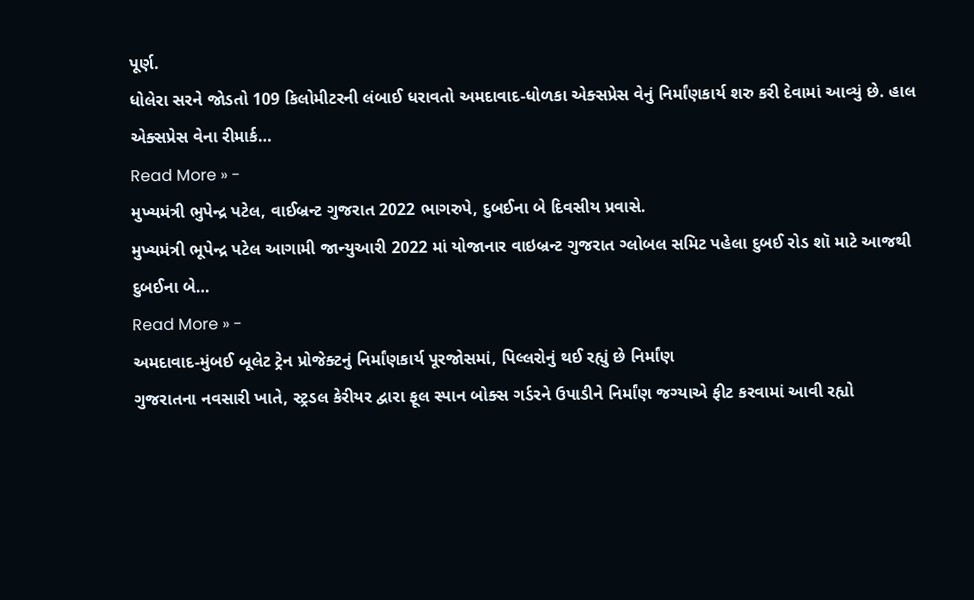પૂર્ણ.
ધોલેરા સરને જોડતો 109 કિલોમીટરની લંબાઈ ધરાવતો અમદાવાદ-ધોળકા એક્સપ્રેસ વેનું નિર્માંણકાર્ય શરુ કરી દેવામાં આવ્યું છે. હાલ એક્સપ્રેસ વેના રીમાર્ક…
Read More » -
મુખ્યમંત્રી ભુપેન્દ્ર પટેલ, વાઈબ્રન્ટ ગુજરાત 2022 ભાગરુપે, દુબઈના બે દિવસીય પ્રવાસે.
મુખ્યમંત્રી ભૂપેન્દ્ર પટેલ આગામી જાન્યુઆરી 2022 માં યોજાનાર વાઇબ્રન્ટ ગુજરાત ગ્લોબલ સમિટ પહેલા દુબઈ રોડ શૉ માટે આજથી દુબઈના બે…
Read More » -
અમદાવાદ-મુંબઈ બૂલેટ ટ્રેન પ્રોજેક્ટનું નિર્માંણકાર્ય પૂરજોસમાં, પિલ્લરોનું થઈ રહ્યું છે નિર્માંણ
ગુજરાતના નવસારી ખાતે, સ્ટ્રડલ કેરીયર દ્વારા ફૂલ સ્પાન બોક્સ ગર્ડરને ઉપાડીને નિર્માંણ જગ્યાએ ફીટ કરવામાં આવી રહ્યો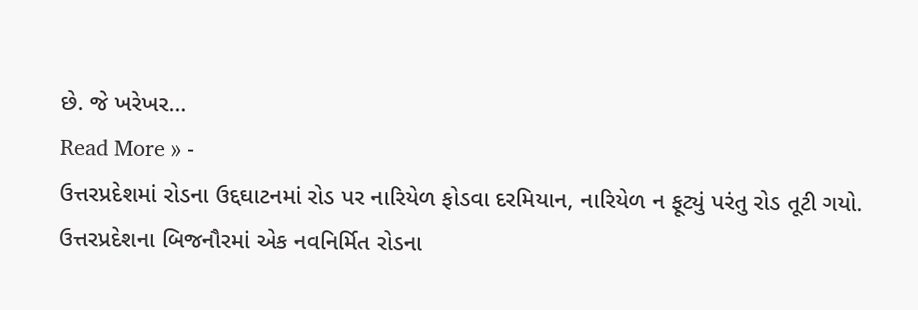છે. જે ખરેખર…
Read More » -
ઉત્તરપ્રદેશમાં રોડના ઉદ્દઘાટનમાં રોડ પર નારિયેળ ફોડવા દરમિયાન, નારિયેળ ન ફૂટ્યું પરંતુ રોડ તૂટી ગયો.
ઉત્તરપ્રદેશના બિજનૌરમાં એક નવનિર્મિત રોડના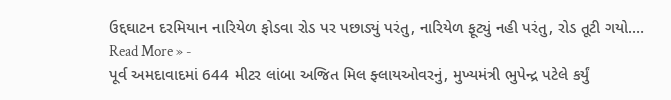ઉદ્દઘાટન દરમિયાન નારિયેળ ફોડવા રોડ પર પછાડ્યું પરંતુ, નારિયેળ ફૂટ્યું નહી પરંતુ, રોડ તૂટી ગયો.…
Read More » -
પૂર્વ અમદાવાદમાં 644 મીટર લાંબા અજિત મિલ ફ્લાયઓવરનું, મુખ્યમંત્રી ભુપેન્દ્ર પટેલે કર્યું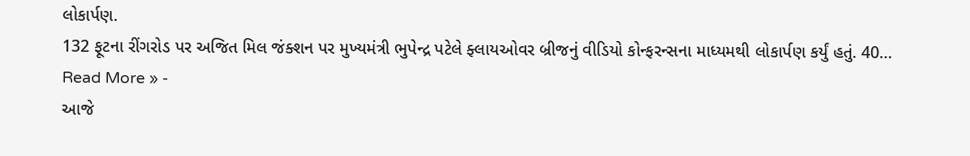લોકાર્પણ.
132 ફૂટના રીંગરોડ પર અજિત મિલ જંક્શન પર મુખ્યમંત્રી ભુપેન્દ્ર પટેલે ફ્લાયઓવર બ્રીજનું વીડિયો કોન્ફરન્સના માધ્યમથી લોકાર્પણ કર્યું હતું. 40…
Read More » -
આજે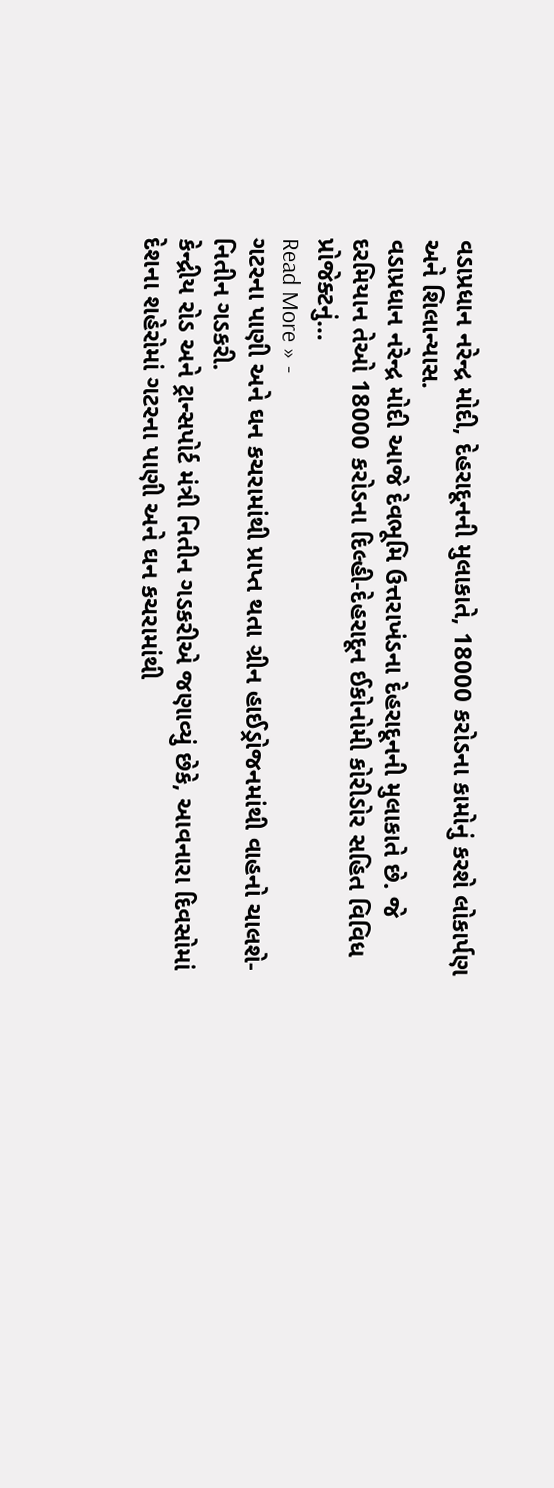વડાપ્રધાન નરેન્દ્ર મોદી, દેહરાદૂનની મુલાકાતે, 18000 કરોડના કામોનું કરશે લોકાર્પણ અને શિલાન્યાસ.
વડાપ્રધાન નરેન્દ્ર મોદી આજે દેવભૂમિ ઉત્તરાખંડના દેહરાદૂનની મુલાકાતે છે. જે દરમિયાન તેઓ 18000 કરોડના દિલ્હી-દેહરાદૂન ઈકોનોમી કોરીડોર સહિત વિવિધ પ્રોજેક્ટનું…
Read More » -
ગટરના પાણી અને ઘન કચરામાંથી પ્રાપ્ત થતા ગ્રીન હાઈડ્રોજનમાંથી વાહનો ચાલશે- નિતીન ગડકરી.
કેન્દ્રીય રોડ અને ટ્રાન્સપોર્ટ મંત્રી નિતીન ગડકરીએ જણાવ્યું છેકે, આવનારા દિવસોમાં દેશના શહેરોમાં ગટરના પાણી અને ઘન કચરામાંથી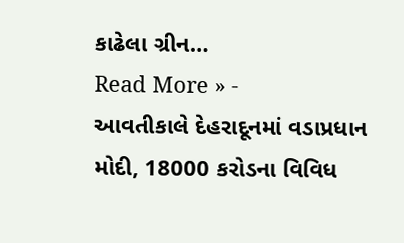કાઢેલા ગ્રીન…
Read More » -
આવતીકાલે દેહરાદૂનમાં વડાપ્રધાન મોદી, 18000 કરોડના વિવિધ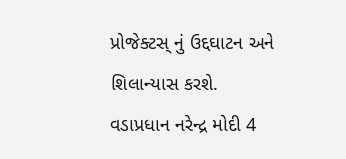પ્રોજેક્ટસ્ નું ઉદ્દઘાટન અને શિલાન્યાસ કરશે.
વડાપ્રધાન નરેન્દ્ર મોદી 4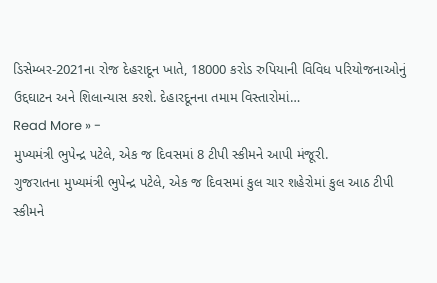ડિસેમ્બર-2021ના રોજ દેહરાદૂન ખાતે, 18000 કરોડ રુપિયાની વિવિધ પરિયોજનાઓનું ઉદ્દઘાટન અને શિલાન્યાસ કરશે. દેહારદૂનના તમામ વિસ્તારોમાં…
Read More » -
મુખ્યમંત્રી ભુપેન્દ્ર પટેલે, એક જ દિવસમાં 8 ટીપી સ્કીમને આપી મંજૂરી.
ગુજરાતના મુખ્યમંત્રી ભુપેન્દ્ર પટેલે, એક જ દિવસમાં કુલ ચાર શહેરોમાં કુલ આઠ ટીપી સ્કીમને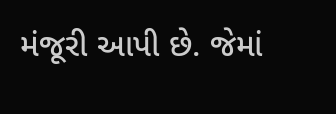મંજૂરી આપી છે. જેમાં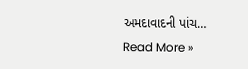અમદાવાદની પાંચ…
Read More »